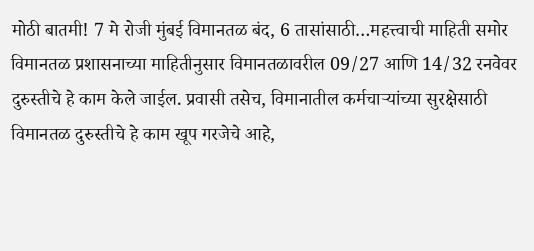मोठी बातमी! 7 मे रोजी मुंबई विमानतळ बंद, 6 तासांसाठी…महत्त्वाची माहिती समोर
विमानतळ प्रशासनाच्या माहितीनुसार विमानतळावरील 09/27 आणि 14/32 रनवेवर दुरुस्तीचे हे काम केले जाईल. प्रवासी तसेच, विमानातील कर्मचाऱ्यांच्या सुरक्षेसाठी विमानतळ दुरुस्तीचे हे काम खूप गरजेचे आहे,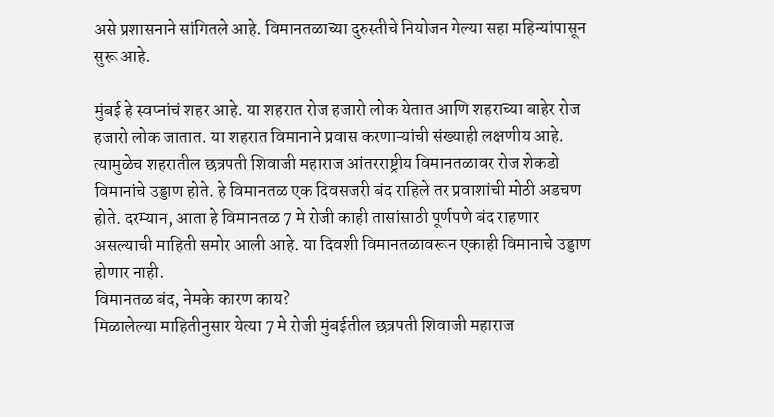असे प्रशासनाने सांगितले आहे. विमानतळाच्या दुरुस्तीचे नियोजन गेल्या सहा महिन्यांपासून सुरू आहे.

मुंबई हे स्वप्नांचं शहर आहे. या शहरात रोज हजारो लोक येतात आणि शहराच्या बाहेर रोज हजारो लोक जातात. या शहरात विमानाने प्रवास करणाऱ्यांची संख्याही लक्षणीय आहे. त्यामुळेच शहरातील छत्रपती शिवाजी महाराज आंतरराष्ट्रीय विमानतळावर रोज शेकडो विमानांचे उड्डाण होते. हे विमानतळ एक दिवसजरी बंद राहिले तर प्रवाशांची मोठी अडचण होते. दरम्यान, आता हे विमानतळ 7 मे रोजी काही तासांसाठी पूर्णपणे बंद राहणार असल्याची माहिती समोर आली आहे. या दिवशी विमानतळावरून एकाही विमानाचे उड्डाण होणार नाही.
विमानतळ बंद, नेमके कारण काय?
मिळालेल्या माहितीनुसार येत्या 7 मे रोजी मुंबईतील छत्रपती शिवाजी महाराज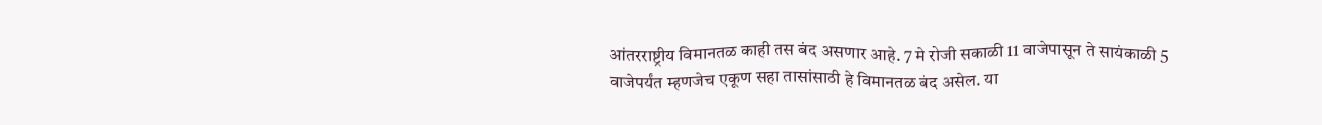आंतरराष्ट्रीय विमानतळ काही तस बंद असणार आहे. 7 मे रोजी सकाळी 11 वाजेपासून ते सायंकाळी 5 वाजेपर्यंत म्हणजेच एकूण सहा तासांसाठी हे विमानतळ बंद असेल. या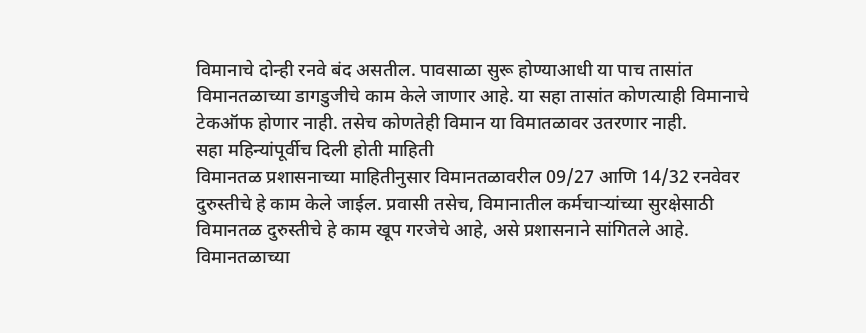विमानाचे दोन्ही रनवे बंद असतील. पावसाळा सुरू होण्याआधी या पाच तासांत विमानतळाच्या डागडुजीचे काम केले जाणार आहे. या सहा तासांत कोणत्याही विमानाचे टेकऑफ होणार नाही. तसेच कोणतेही विमान या विमातळावर उतरणार नाही.
सहा महिन्यांपूर्वीच दिली होती माहिती
विमानतळ प्रशासनाच्या माहितीनुसार विमानतळावरील 09/27 आणि 14/32 रनवेवर दुरुस्तीचे हे काम केले जाईल. प्रवासी तसेच, विमानातील कर्मचाऱ्यांच्या सुरक्षेसाठी विमानतळ दुरुस्तीचे हे काम खूप गरजेचे आहे, असे प्रशासनाने सांगितले आहे. विमानतळाच्या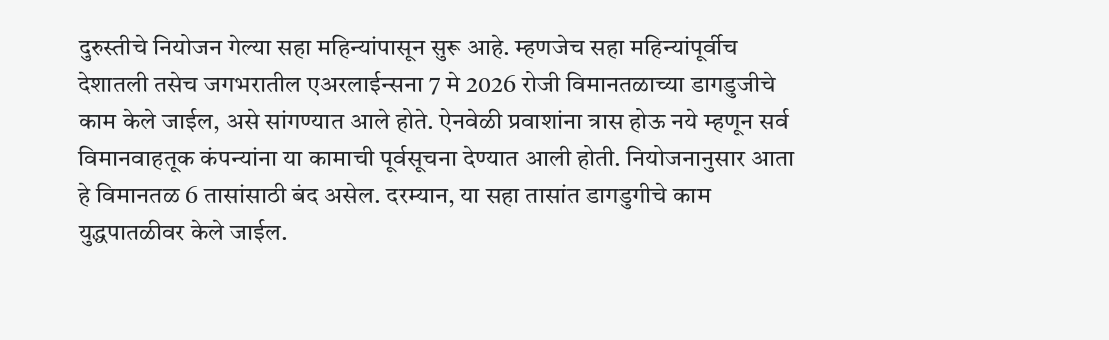दुरुस्तीचे नियोजन गेल्या सहा महिन्यांपासून सुरू आहे. म्हणजेच सहा महिन्यांपूर्वीच देशातली तसेच जगभरातील एअरलाईन्सना 7 मे 2026 रोजी विमानतळाच्या डागडुजीचे काम केले जाईल, असे सांगण्यात आले होते. ऐनवेळी प्रवाशांना त्रास होऊ नये म्हणून सर्व विमानवाहतूक कंपन्यांना या कामाची पूर्वसूचना देण्यात आली होती. नियोजनानुसार आता हे विमानतळ 6 तासांसाठी बंद असेल. दरम्यान, या सहा तासांत डागडुगीचे काम युद्धपातळीवर केले जाईल.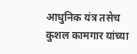आधुनिक यंत्र तसेच कुशल कामगार यांच्या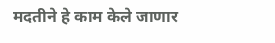मदतीने हे काम केले जाणार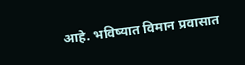आहे. भविष्यात विमान प्रवासात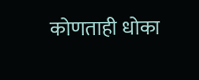कोणताही धोका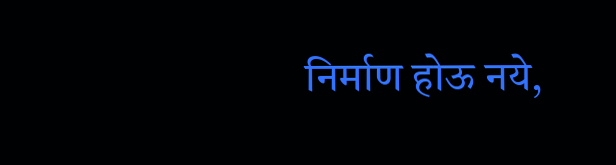निर्माण होऊ नये,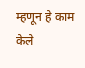म्हणून हे काम केले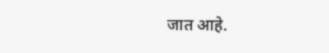जात आहे.